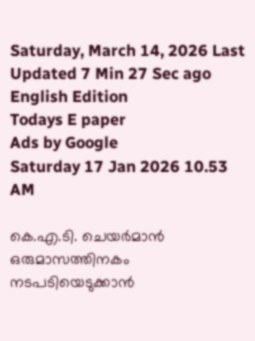Saturday, March 14, 2026 Last Updated 7 Min 27 Sec ago English Edition
Todays E paper
Ads by Google
Saturday 17 Jan 2026 10.53 AM

കെ.എ.ടി. ചെയര്‍മാന്‍ ഒരുമാസത്തിനകം നടപടിയെടുക്കാന്‍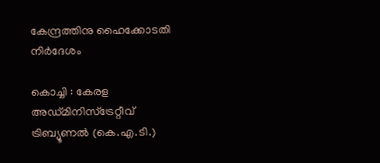കേന്ദ്രത്തിനു ഹൈക്കോടതി നിര്‍ദേശം

കൊച്ചി : കേരള അഡ്‌മിനിസ്‌ട്രേറ്റീവ്‌ ട്രിബ്യൂണല്‍ (കെ.എ.ടി.)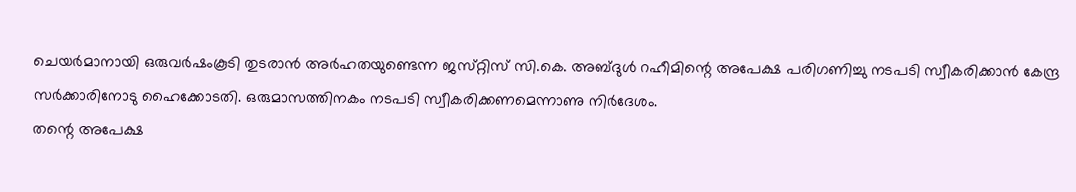ചെയര്‍മാനായി ഒരുവര്‍ഷംകൂടി തുടരാന്‍ അര്‍ഹതയുണ്ടെന്ന ജസ്‌റ്റിസ്‌ സി.കെ. അബ്‌ദുള്‍ റഹീമിന്റെ അപേക്ഷ പരിഗണിച്ചു നടപടി സ്വീകരിക്കാന്‍ കേന്ദ്ര സര്‍ക്കാരിനോടു ഹൈക്കോടതി. ഒരുമാസത്തിനകം നടപടി സ്വീകരിക്കണമെന്നാണു നിര്‍ദേശം.
തന്റെ അപേക്ഷ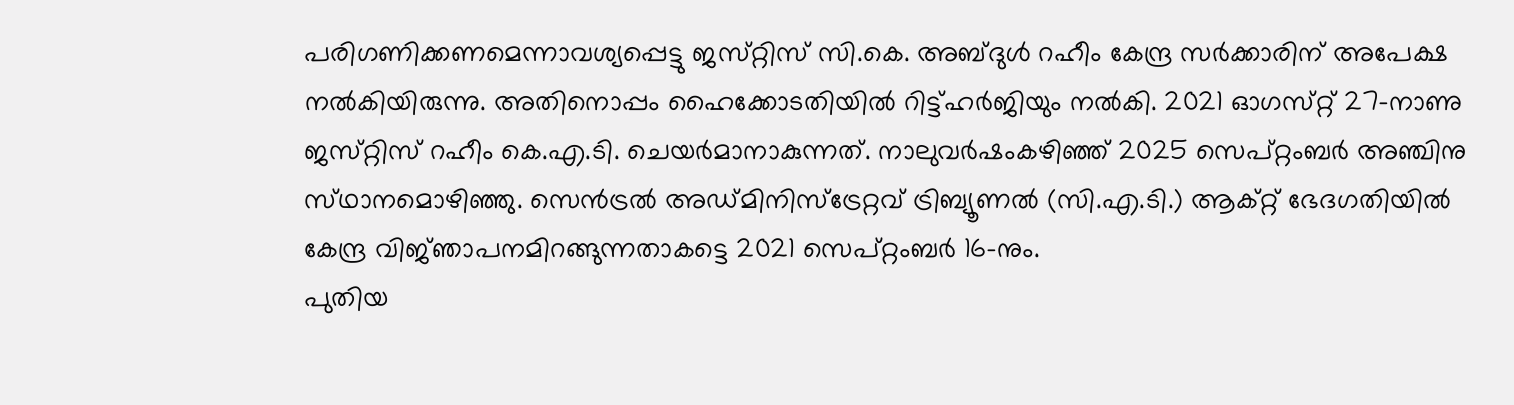പരിഗണിക്കണമെന്നാവശ്യപ്പെട്ടു ജസ്‌റ്റിസ്‌ സി.കെ. അബ്‌ദുള്‍ റഹീം കേന്ദ്ര സര്‍ക്കാരിന്‌ അപേക്ഷ നല്‍കിയിരുന്നു. അതിനൊപ്പം ഹൈക്കോടതിയില്‍ റിട്ട്‌ഹര്‍ജിയും നല്‍കി. 2021 ഓഗസ്‌റ്റ്‌ 27-നാണു ജസ്‌റ്റിസ്‌ റഹീം കെ.എ.ടി. ചെയര്‍മാനാകുന്നത്‌. നാലുവര്‍ഷംകഴിഞ്ഞ്‌ 2025 സെപ്‌റ്റംബര്‍ അഞ്ചിനു സ്‌ഥാനമൊഴിഞ്ഞു. സെന്‍ട്രല്‍ അഡ്‌മിനിസ്‌ട്രേറ്റവ്‌ ട്രിബ്യൂണല്‍ (സി.എ.ടി.) ആക്‌റ്റ്‌ ഭേദഗതിയില്‍ കേന്ദ്ര വിജ്‌ഞാപനമിറങ്ങുന്നതാകട്ടെ 2021 സെപ്‌റ്റംബര്‍ 16-നും.
പുതിയ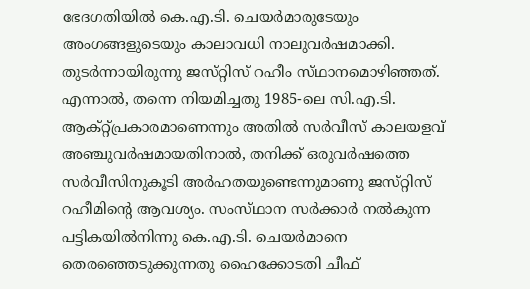ഭേദഗതിയില്‍ കെ.എ.ടി. ചെയര്‍മാരുടേയും അംഗങ്ങളുടെയും കാലാവധി നാലുവര്‍ഷമാക്കി. തുടര്‍ന്നായിരുന്നു ജസ്‌റ്റിസ്‌ റഹീം സ്‌ഥാനമൊഴിഞ്ഞത്‌. എന്നാല്‍, തന്നെ നിയമിച്ചതു 1985-ലെ സി.എ.ടി. ആക്‌റ്റ്‌പ്രകാരമാണെന്നും അതില്‍ സര്‍വീസ്‌ കാലയളവ്‌ അഞ്ചുവര്‍ഷമായതിനാല്‍, തനിക്ക്‌ ഒരുവര്‍ഷത്തെ സര്‍വീസിനുകൂടി അര്‍ഹതയുണ്ടെന്നുമാണു ജസ്‌റ്റിസ്‌ റഹീമിന്റെ ആവശ്യം. സംസ്‌ഥാന സര്‍ക്കാര്‍ നല്‍കുന്ന പട്ടികയില്‍നിന്നു കെ.എ.ടി. ചെയര്‍മാനെ തെരഞ്ഞെടുക്കുന്നതു ഹൈക്കോടതി ചീഫ്‌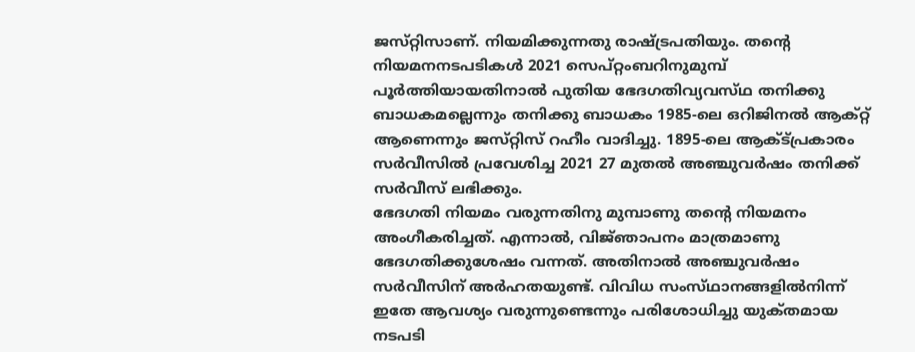ജസ്‌റ്റിസാണ്‌. നിയമിക്കുന്നതു രാഷ്‌ട്രപതിയും. തന്റെ നിയമനനടപടികള്‍ 2021 സെപ്‌റ്റംബറിനുമുമ്പ്‌ പൂര്‍ത്തിയായതിനാല്‍ പുതിയ ഭേദഗതിവ്യവസ്‌ഥ തനിക്കു ബാധകമല്ലെന്നും തനിക്കു ബാധകം 1985-ലെ ഒറിജിനല്‍ ആക്‌റ്റ്‌ ആണെന്നും ജസ്‌റ്റിസ്‌ റഹീം വാദിച്ചു. 1895-ലെ ആക്‌ട്‌പ്രകാരം സര്‍വീസില്‍ പ്രവേശിച്ച 2021 27 മുതല്‍ അഞ്ചുവര്‍ഷം തനിക്ക്‌ സര്‍വീസ്‌ ലഭിക്കും.
ഭേദഗതി നിയമം വരുന്നതിനു മുമ്പാണു തന്റെ നിയമനം അംഗീകരിച്ചത്‌. എന്നാല്‍, വിജ്‌ഞാപനം മാത്രമാണു ഭേദഗതിക്കുശേഷം വന്നത്‌. അതിനാല്‍ അഞ്ചുവര്‍ഷം സര്‍വീസിന്‌ അര്‍ഹതയുണ്ട്‌. വിവിധ സംസ്‌ഥാനങ്ങളില്‍നിന്ന്‌ ഇതേ ആവശ്യം വരുന്നുണ്ടെന്നും പരിശോധിച്ചു യുക്‌തമായ നടപടി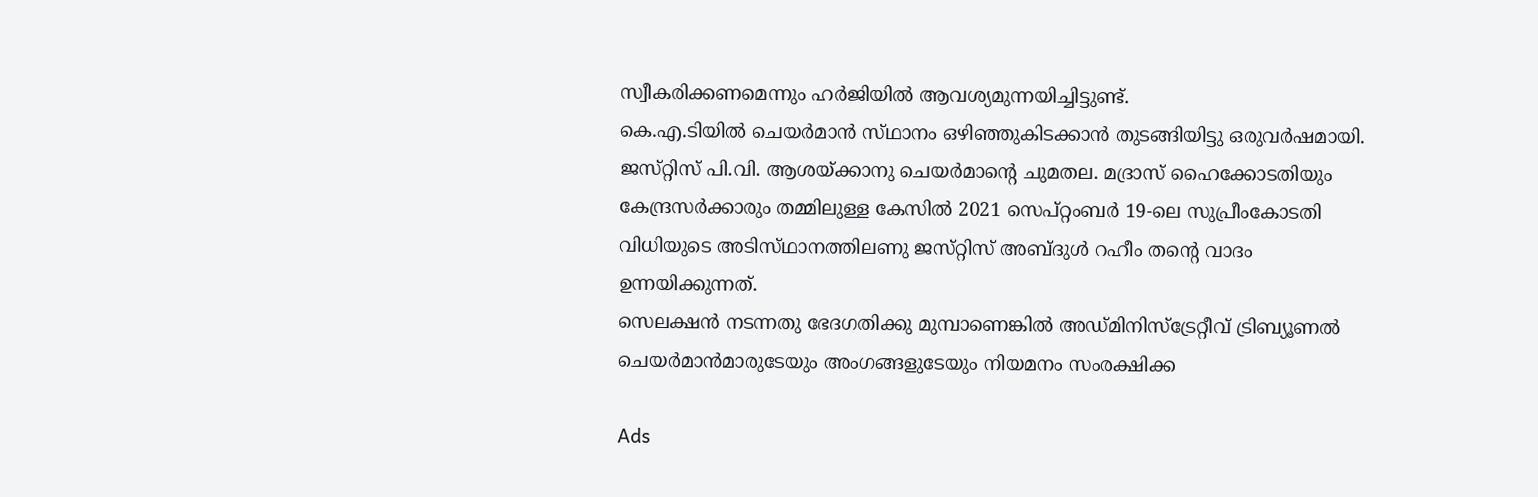സ്വീകരിക്കണമെന്നും ഹര്‍ജിയില്‍ ആവശ്യമുന്നയിച്ചിട്ടുണ്ട്‌.
കെ.എ.ടിയില്‍ ചെയര്‍മാന്‍ സ്‌ഥാനം ഒഴിഞ്ഞുകിടക്കാന്‍ തുടങ്ങിയിട്ടു ഒരുവര്‍ഷമായി. ജസ്‌റ്റിസ്‌ പി.വി. ആശയ്‌ക്കാനു ചെയര്‍മാന്റെ ചുമതല. മദ്രാസ്‌ ഹൈക്കോടതിയും കേന്ദ്രസര്‍ക്കാരും തമ്മിലുള്ള കേസില്‍ 2021 സെപ്‌റ്റംബര്‍ 19-ലെ സുപ്രീംകോടതി വിധിയുടെ അടിസ്‌ഥാനത്തിലണു ജസ്‌റ്റിസ്‌ അബ്‌ദുള്‍ റഹീം തന്റെ വാദം ഉന്നയിക്കുന്നത്‌.
സെലക്ഷന്‍ നടന്നതു ഭേദഗതിക്കു മുമ്പാണെങ്കില്‍ അഡ്‌മിനിസ്‌ട്രേറ്റീവ്‌ ട്രിബ്യൂണല്‍ ചെയര്‍മാന്‍മാരുടേയും അംഗങ്ങളുടേയും നിയമനം സംരക്ഷിക്ക

Ads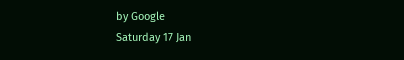by Google
Saturday 17 Jan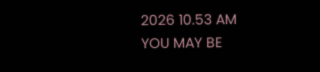2026 10.53 AM
YOU MAY BE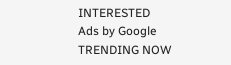INTERESTED
Ads by Google
TRENDING NOW